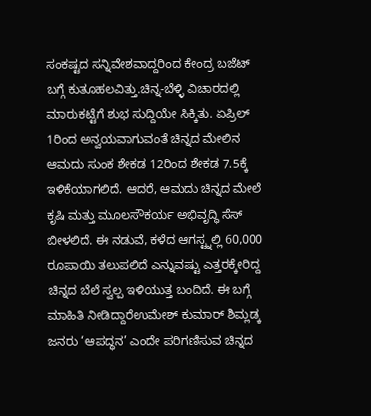ಸಂಕಷ್ಟದ ಸನ್ನಿವೇಶವಾದ್ದರಿಂದ ಕೇಂದ್ರ ಬಜೆಟ್ ಬಗ್ಗೆ ಕುತೂಹಲವಿತ್ತು.ಚಿನ್ನ-ಬೆಳ್ಳಿ ವಿಚಾರದಲ್ಲಿ ಮಾರುಕಟ್ಟೆಗೆ ಶುಭ ಸುದ್ದಿಯೇ ಸಿಕ್ಕಿತು. ಏಪ್ರಿಲ್ 1ರಿಂದ ಅನ್ವಯವಾಗುವಂತೆ ಚಿನ್ನದ ಮೇಲಿನ ಆಮದು ಸುಂಕ ಶೇಕಡ 12ರಿಂದ ಶೇಕಡ 7.5ಕ್ಕೆ ಇಳಿಕೆಯಾಗಲಿದೆ. ಆದರೆ, ಆಮದು ಚಿನ್ನದ ಮೇಲೆ ಕೃಷಿ ಮತ್ತು ಮೂಲಸೌಕರ್ಯ ಅಭಿವೃದ್ಧಿ ಸೆಸ್ ಬೀಳಲಿದೆ. ಈ ನಡುವೆ, ಕಳೆದ ಆಗಸ್ಟ್ನಲ್ಲಿ 60,000 ರೂಪಾಯಿ ತಲುಪಲಿದೆ ಎನ್ನುವಷ್ಟು ಎತ್ತರಕ್ಕೇರಿದ್ದ ಚಿನ್ನದ ಬೆಲೆ ಸ್ವಲ್ಪ ಇಳಿಯುತ್ತ ಬಂದಿದೆ. ಈ ಬಗ್ಗೆ ಮಾಹಿತಿ ನೀಡಿದ್ದಾರೆಉಮೇಶ್ ಕುಮಾರ್ ಶಿಮ್ಲಡ್ಕ
ಜನರು ‘ಆಪದ್ಧನ’ ಎಂದೇ ಪರಿಗಣಿಸುವ ಚಿನ್ನದ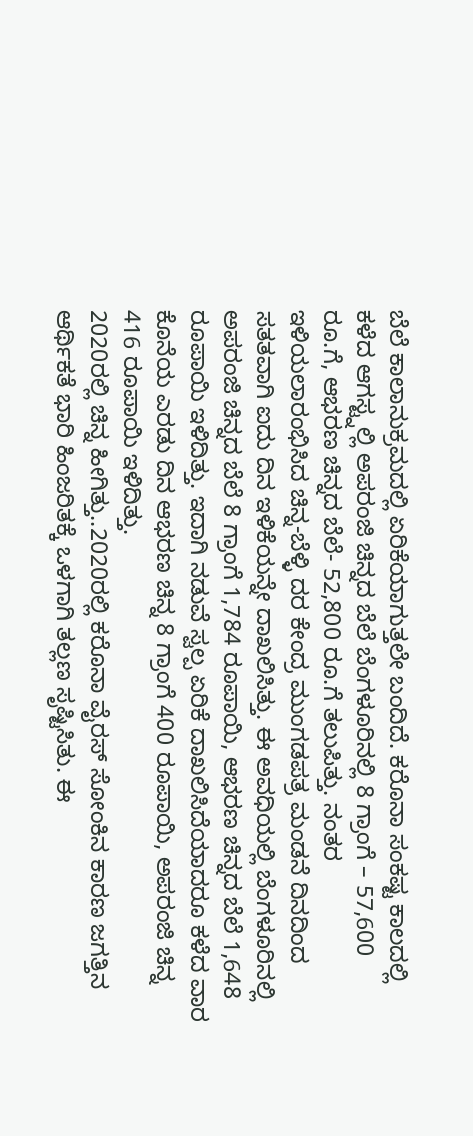ಬೆಲೆ ಕಾಲಾನುಕ್ರಮದಲ್ಲಿ ಏರಿಕೆಯಾಗುತ್ತಲೇ ಬಂದಿದೆ. ಕರೊನಾ ಸಂಕಷ್ಟ ಕಾಲದಲ್ಲಿ ಕಳೆದ ಆಗಸ್ಟ್ನಲ್ಲಿ ಅಪರಂಜಿ ಚಿನ್ನದ ಬೆಲೆ ಬೆಂಗಳೂರಿನಲ್ಲಿ 8 ಗ್ರಾಂಗೆ – 57,600 ರೂ.ಗೆ, ಆಭರಣ ಚಿನ್ನದ ಬೆಲೆ- 52,800 ರೂ.ಗೆ ತಲುಪಿತ್ತು. ನಂತರ ಇಳಿಯಲಾರಂಭಿಸಿದ ಚಿನ್ನ-ಬೆಳ್ಳಿ ದರ ಕೇಂದ್ರ ಮುಂಗಡಪತ್ರ ಮಂಡನೆ ದಿನದಿಂದ ಸತತವಾಗಿ ಐದು ದಿನ ಇಳಿಕೆಯನ್ನೇ ದಾಖಲಿಸಿತ್ತು. ಈ ಅವಧಿಯಲ್ಲಿ ಬೆಂಗಳೂರಿನಲ್ಲಿ ಅಪರಂಜಿ ಚಿನ್ನದ ಬೆಲೆ 8 ಗ್ರಾಂಗೆ 1,784 ರೂಪಾಯಿ, ಆಭರಣ ಚಿನ್ನದ ಬೆಲೆ 1,648 ರೂಪಾಯಿ ಇಳಿದಿತ್ತು. ಇದಾಗಿ ನಡುವೆ ಸ್ವಲ್ಪ ಏರಿಕೆ ದಾಖಲಿಸಿದೆಯಾದರೂ ಕಳೆದ ವಾರ ಕೊನೆಯ ಎರಡು ದಿನ ಆಭರಣ ಚಿನ್ನ 8 ಗ್ರಾಂಗೆ 400 ರೂಪಾಯಿ, ಅಪರಂಜಿ ಚಿನ್ನ 416 ರೂಪಾಯಿ ಇಳಿದಿತ್ತು.
2020ರಲ್ಲಿ ಚಿನ್ನ ಹೀಗಿತ್ತು..2020ರಲ್ಲಿ ಕರೊನಾ ವೈರಸ್ ಸೋಂಕಿನ ಕಾರಣ ಜಗತ್ತಿನ ಆರ್ಥಿಕತೆ ಭಾರಿ ಹಿಂಜರಿತಕ್ಕೆ ಒಳಗಾಗಿ ತಲ್ಲಣ ಸೃಷ್ಟಿಸಿತು. ಈ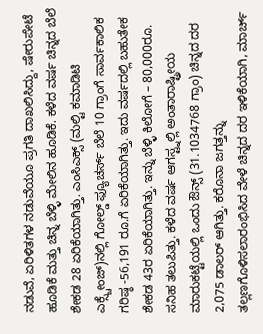ನಡುವೆ, ಏರಿಳಿತಗಳ ನಡುವೆಯೂ ಪ್ರಗತಿ ದಾಖಲಿಸಿದ್ದು, ಷೇರುಪೇಟೆ ಹೂಡಿಕೆ ಮತ್ತು ಚಿನ್ನ ಬೆಳ್ಳಿ ಮೇಲಿನ ಹೂಡಿಕೆ. ಕಳೆದ ವರ್ಷ ಚಿನ್ನದ ಬೆಲೆ ಶೇಕಡ 28 ಏರಿಕೆಯಾಗಿತ್ತು. ಎಂಸಿಎಕ್ಸ್ (ಮಲ್ಟಿ ಕಮಾಡಿಟಿ ಎಕ್ಸ್ಚೇಂಜ್)ನಲ್ಲಿ ಗೋಲ್ಡ್ ಫ್ಯೂಚರ್ಸ್ ಬೆಲೆ 10 ಗ್ರಾಂಗೆ ಸಾರ್ವಕಾಲಿಕ ಗರಿಷ್ಠ -56,191 ರೂ.ಗೆ ಏರಿಕೆಯಾಗಿತ್ತು. ಇದು ವರ್ಷದಲ್ಲಿ ಬಹುತೇಕ ಶೇಕಡ 43ರ ಏರಿಕೆಯಾಗಿತ್ತು. ಇನ್ನು ಬೆಳ್ಳಿ ಕಿಲೋಗೆ – 80,000ರೂ. ಸನಿಹ ತಲುಪಿತ್ತು. ಕಳೆದ ವರ್ಷ ಆಗಸ್ಟ್ನಲ್ಲಿ ಅಂತಾರಾಷ್ಟ್ರೀಯ ಮಾರುಕಟ್ಟೆಯಲ್ಲಿ ಒಂದು ಔನ್ಸ್ (31.1034768 ಗ್ರಾಂ) ಚಿನ್ನದ ದರ 2,075 ಡಾಲರ್ ಆಗಿತ್ತು. ಕರೊನಾ ಜಗತ್ತನ್ನು ತಲ್ಲಣಗೊಳಿಸಲಾರಂಭಿಸಿದ ವೇಳೆ ಚಿನ್ನದ ದರ ಇಳಿಕೆಯಾಗಿ, ಮಾರ್ಚ್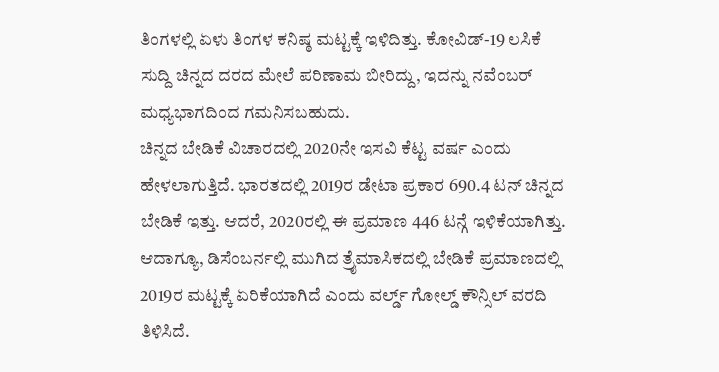ತಿಂಗಳಲ್ಲಿ ಏಳು ತಿಂಗಳ ಕನಿಷ್ಠ ಮಟ್ಟಕ್ಕೆ ಇಳಿದಿತ್ತು. ಕೋವಿಡ್-19 ಲಸಿಕೆ ಸುದ್ದಿ ಚಿನ್ನದ ದರದ ಮೇಲೆ ಪರಿಣಾಮ ಬೀರಿದ್ದು, ಇದನ್ನು ನವೆಂಬರ್ ಮಧ್ಯಭಾಗದಿಂದ ಗಮನಿಸಬಹುದು.
ಚಿನ್ನದ ಬೇಡಿಕೆ ವಿಚಾರದಲ್ಲಿ 2020ನೇ ಇಸವಿ ಕೆಟ್ಟ ವರ್ಷ ಎಂದು ಹೇಳಲಾಗುತ್ತಿದೆ. ಭಾರತದಲ್ಲಿ 2019ರ ಡೇಟಾ ಪ್ರಕಾರ 690.4 ಟನ್ ಚಿನ್ನದ ಬೇಡಿಕೆ ಇತ್ತು. ಆದರೆ, 2020ರಲ್ಲಿ ಈ ಪ್ರಮಾಣ 446 ಟನ್ಗೆ ಇಳಿಕೆಯಾಗಿತ್ತು. ಆದಾಗ್ಯೂ, ಡಿಸೆಂಬರ್ನಲ್ಲಿ ಮುಗಿದ ತ್ರೈಮಾಸಿಕದಲ್ಲಿ ಬೇಡಿಕೆ ಪ್ರಮಾಣದಲ್ಲಿ 2019ರ ಮಟ್ಟಕ್ಕೆ ಏರಿಕೆಯಾಗಿದೆ ಎಂದು ವರ್ಲ್ಡ್ ಗೋಲ್ಡ್ ಕೌನ್ಸಿಲ್ ವರದಿ ತಿಳಿಸಿದೆ.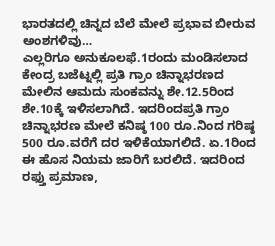ಭಾರತದಲ್ಲಿ ಚಿನ್ನದ ಬೆಲೆ ಮೇಲೆ ಪ್ರಭಾವ ಬೀರುವ ಅಂಶಗಳಿವು…
ಎಲ್ಲರಿಗೂ ಅನುಕೂಲಫೆ.1ರಂದು ಮಂಡಿಸಲಾದ ಕೇಂದ್ರ ಬಜೆಟ್ನಲ್ಲಿ ಪ್ರತಿ ಗ್ರಾಂ ಚಿನ್ನಾಭರಣದ ಮೇಲಿನ ಆಮದು ಸುಂಕವನ್ನು ಶೇ.12.5ರಿಂದ ಶೇ.10ಕ್ಕೆ ಇಳಿಸಲಾಗಿದೆ. ಇದರಿಂದಪ್ರತಿ ಗ್ರಾಂ ಚಿನ್ನಾಭರಣ ಮೇಲೆ ಕನಿಷ್ಠ 100 ರೂ.ನಿಂದ ಗರಿಷ್ಠ 500 ರೂ.ವರೆಗೆ ದರ ಇಳಿಕೆಯಾಗಲಿದೆ. ಏ.1ರಿಂದ ಈ ಹೊಸ ನಿಯಮ ಜಾರಿಗೆ ಬರಲಿದೆ. ಇದರಿಂದ ರಫ್ತು ಪ್ರಮಾಣ,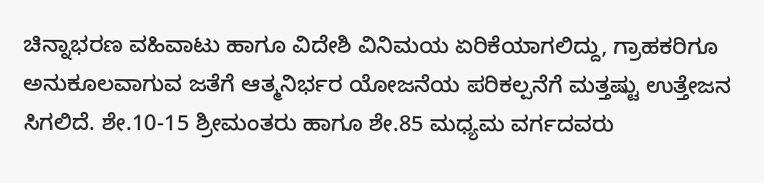ಚಿನ್ನಾಭರಣ ವಹಿವಾಟು ಹಾಗೂ ವಿದೇಶಿ ವಿನಿಮಯ ಏರಿಕೆಯಾಗಲಿದ್ದು, ಗ್ರಾಹಕರಿಗೂ ಅನುಕೂಲವಾಗುವ ಜತೆಗೆ ಆತ್ಮನಿರ್ಭರ ಯೋಜನೆಯ ಪರಿಕಲ್ಪನೆಗೆ ಮತ್ತಷ್ಟು ಉತ್ತೇಜನ ಸಿಗಲಿದೆ. ಶೇ.10-15 ಶ್ರೀಮಂತರು ಹಾಗೂ ಶೇ.85 ಮಧ್ಯಮ ವರ್ಗದವರು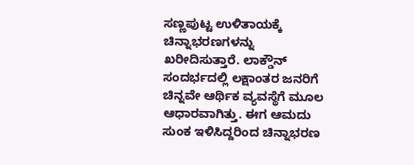ಸಣ್ಣಪುಟ್ಟ ಉಳಿತಾಯಕ್ಕೆ ಚಿನ್ನಾಭರಣಗಳನ್ನು ಖರೀದಿಸುತ್ತಾರೆ. ಲಾಕ್ಡೌನ್ ಸಂದರ್ಭದಲ್ಲಿ ಲಕ್ಷಾಂತರ ಜನರಿಗೆ ಚಿನ್ನವೇ ಆರ್ಥಿಕ ವ್ಯವಸ್ಥೆಗೆ ಮೂಲ ಆಧಾರವಾಗಿತ್ತು. ಈಗ ಆಮದು ಸುಂಕ ಇಳಿಸಿದ್ದರಿಂದ ಚಿನ್ನಾಭರಣ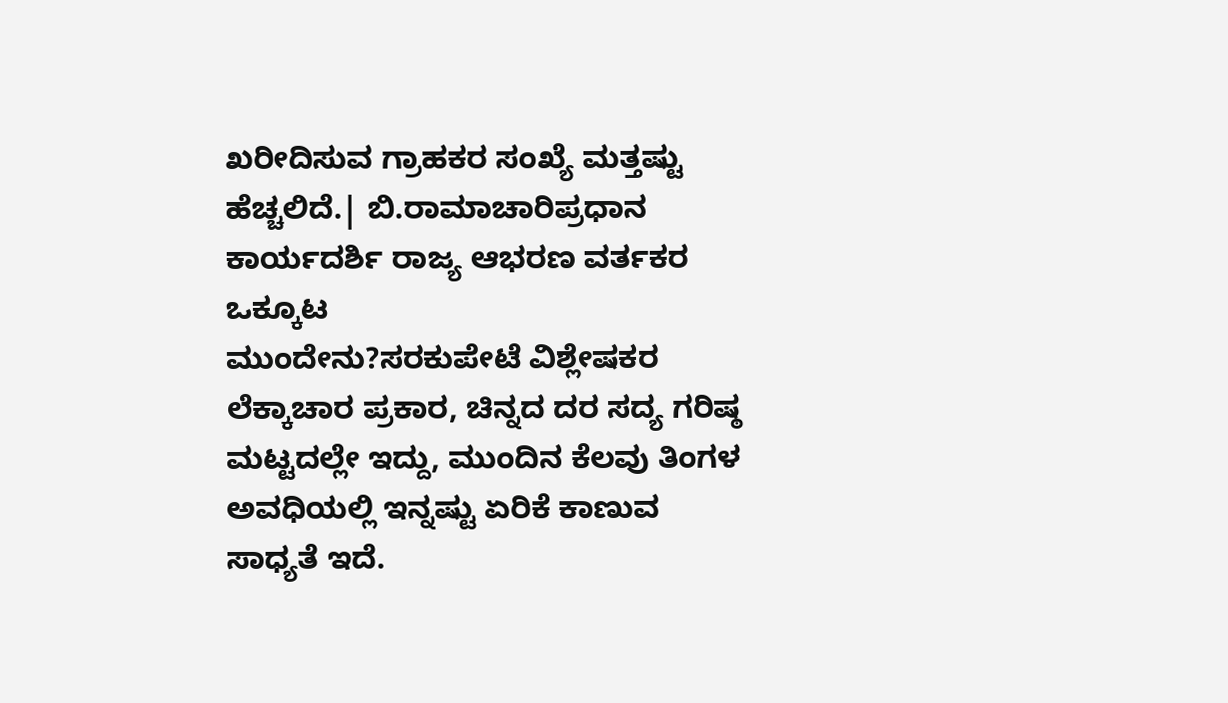ಖರೀದಿಸುವ ಗ್ರಾಹಕರ ಸಂಖ್ಯೆ ಮತ್ತಷ್ಟು ಹೆಚ್ಚಲಿದೆ.| ಬಿ.ರಾಮಾಚಾರಿಪ್ರಧಾನ ಕಾರ್ಯದರ್ಶಿ ರಾಜ್ಯ ಆಭರಣ ವರ್ತಕರ ಒಕ್ಕೂಟ
ಮುಂದೇನು?ಸರಕುಪೇಟೆ ವಿಶ್ಲೇಷಕರ ಲೆಕ್ಕಾಚಾರ ಪ್ರಕಾರ, ಚಿನ್ನದ ದರ ಸದ್ಯ ಗರಿಷ್ಠ ಮಟ್ಟದಲ್ಲೇ ಇದ್ದು, ಮುಂದಿನ ಕೆಲವು ತಿಂಗಳ ಅವಧಿಯಲ್ಲಿ ಇನ್ನಷ್ಟು ಏರಿಕೆ ಕಾಣುವ ಸಾಧ್ಯತೆ ಇದೆ.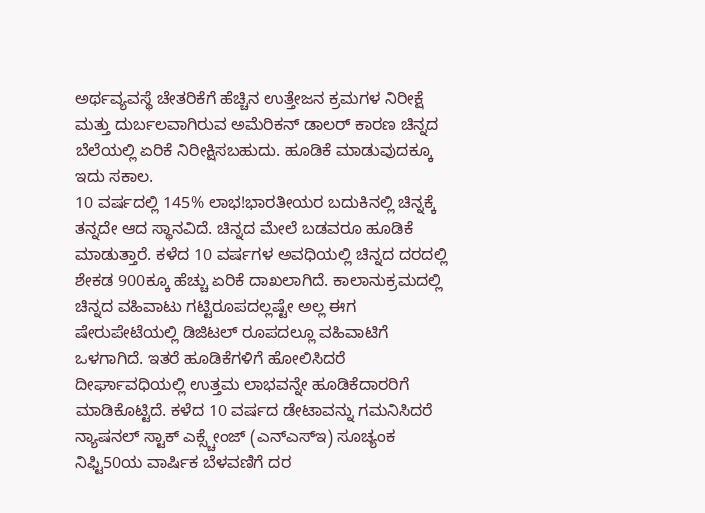ಅರ್ಥವ್ಯವಸ್ಥೆ ಚೇತರಿಕೆಗೆ ಹೆಚ್ಚಿನ ಉತ್ತೇಜನ ಕ್ರಮಗಳ ನಿರೀಕ್ಷೆ ಮತ್ತು ದುರ್ಬಲವಾಗಿರುವ ಅಮೆರಿಕನ್ ಡಾಲರ್ ಕಾರಣ ಚಿನ್ನದ ಬೆಲೆಯಲ್ಲಿ ಏರಿಕೆ ನಿರೀಕ್ಷಿಸಬಹುದು. ಹೂಡಿಕೆ ಮಾಡುವುದಕ್ಕೂ ಇದು ಸಕಾಲ.
10 ವರ್ಷದಲ್ಲಿ 145% ಲಾಭ!ಭಾರತೀಯರ ಬದುಕಿನಲ್ಲಿ ಚಿನ್ನಕ್ಕೆ ತನ್ನದೇ ಆದ ಸ್ಥಾನವಿದೆ. ಚಿನ್ನದ ಮೇಲೆ ಬಡವರೂ ಹೂಡಿಕೆ ಮಾಡುತ್ತಾರೆ. ಕಳೆದ 10 ವರ್ಷಗಳ ಅವಧಿಯಲ್ಲಿ ಚಿನ್ನದ ದರದಲ್ಲಿ ಶೇಕಡ 900ಕ್ಕೂ ಹೆಚ್ಚು ಏರಿಕೆ ದಾಖಲಾಗಿದೆ. ಕಾಲಾನುಕ್ರಮದಲ್ಲಿ ಚಿನ್ನದ ವಹಿವಾಟು ಗಟ್ಟಿರೂಪದಲ್ಲಷ್ಟೇ ಅಲ್ಲ ಈಗ ಷೇರುಪೇಟೆಯಲ್ಲಿ ಡಿಜಿಟಲ್ ರೂಪದಲ್ಲೂ ವಹಿವಾಟಿಗೆ ಒಳಗಾಗಿದೆ. ಇತರೆ ಹೂಡಿಕೆಗಳಿಗೆ ಹೋಲಿಸಿದರೆ ದೀರ್ಘಾವಧಿಯಲ್ಲಿ ಉತ್ತಮ ಲಾಭವನ್ನೇ ಹೂಡಿಕೆದಾರರಿಗೆ ಮಾಡಿಕೊಟ್ಟಿದೆ. ಕಳೆದ 10 ವರ್ಷದ ಡೇಟಾವನ್ನು ಗಮನಿಸಿದರೆ ನ್ಯಾಷನಲ್ ಸ್ಟಾಕ್ ಎಕ್ಸ್ಚೇಂಜ್ (ಎನ್ಎಸ್ಇ) ಸೂಚ್ಯಂಕ ನಿಫ್ಟಿ50ಯ ವಾರ್ಷಿಕ ಬೆಳವಣಿಗೆ ದರ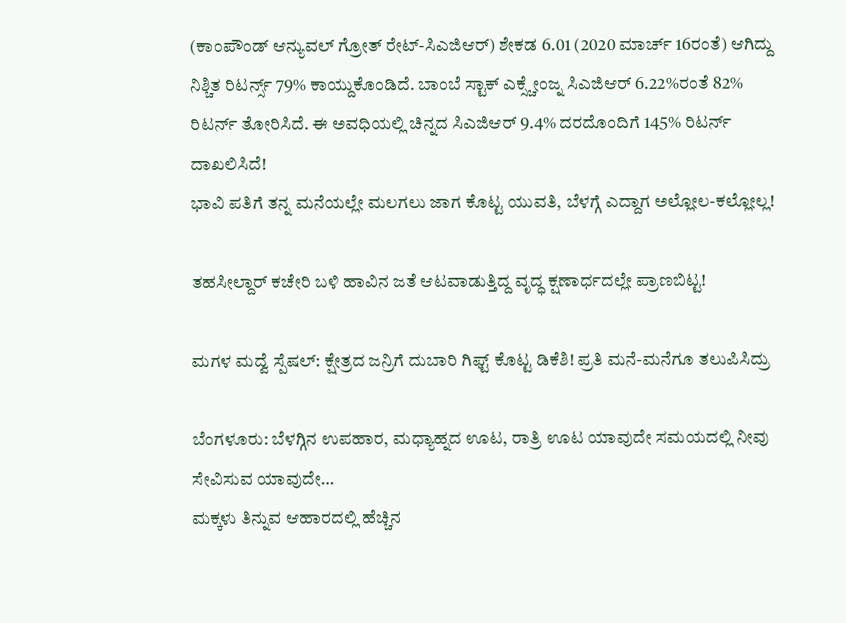(ಕಾಂಪೌಂಡ್ ಆನ್ಯುವಲ್ ಗ್ರೋತ್ ರೇಟ್-ಸಿಎಜಿಆರ್) ಶೇಕಡ 6.01 (2020 ಮಾರ್ಚ್ 16ರಂತೆ) ಆಗಿದ್ದು ನಿಶ್ಚಿತ ರಿಟರ್ನ್ಸ್ 79% ಕಾಯ್ದುಕೊಂಡಿದೆ. ಬಾಂಬೆ ಸ್ಟಾಕ್ ಎಕ್ಸ್ಚೇಂಜ್ನ ಸಿಎಜಿಆರ್ 6.22%ರಂತೆ 82% ರಿಟರ್ನ್ ತೋರಿಸಿದೆ. ಈ ಅವಧಿಯಲ್ಲಿ ಚಿನ್ನದ ಸಿಎಜಿಆರ್ 9.4% ದರದೊಂದಿಗೆ 145% ರಿಟರ್ನ್ ದಾಖಲಿಸಿದೆ!
ಭಾವಿ ಪತಿಗೆ ತನ್ನ ಮನೆಯಲ್ಲೇ ಮಲಗಲು ಜಾಗ ಕೊಟ್ಟ ಯುವತಿ, ಬೆಳಗ್ಗೆ ಎದ್ದಾಗ ಅಲ್ಲೋಲ-ಕಲ್ಲೋಲ್ಲ!

ತಹಸೀಲ್ದಾರ್ ಕಚೇರಿ ಬಳಿ ಹಾವಿನ ಜತೆ ಆಟವಾಡುತ್ತಿದ್ದ ವೃದ್ಧ ಕ್ಷಣಾರ್ಧದಲ್ಲೇ ಪ್ರಾಣಬಿಟ್ಟ!

ಮಗಳ ಮದ್ವೆ ಸ್ಪೆಷಲ್: ಕ್ಷೇತ್ರದ ಜನ್ರಿಗೆ ದುಬಾರಿ ಗಿಫ್ಟ್ ಕೊಟ್ಟ ಡಿಕೆಶಿ! ಪ್ರತಿ ಮನೆ-ಮನೆಗೂ ತಲುಪಿಸಿದ್ರು

ಬೆಂಗಳೂರು: ಬೆಳಗ್ಗಿನ ಉಪಹಾರ, ಮಧ್ಯಾಹ್ನದ ಊಟ, ರಾತ್ರಿ ಊಟ ಯಾವುದೇ ಸಮಯದಲ್ಲಿ ನೀವು ಸೇವಿಸುವ ಯಾವುದೇ…
ಮಕ್ಕಳು ತಿನ್ನುವ ಆಹಾರದಲ್ಲಿ ಹೆಚ್ಚಿನ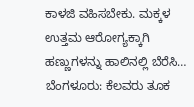ಕಾಳಜಿ ವಹಿಸಬೇಕು. ಮಕ್ಕಳ ಉತ್ತಮ ಆರೋಗ್ಯಕ್ಕಾಗಿ ಹಣ್ಣುಗಳನ್ನು ಹಾಲಿನಲ್ಲಿ ಬೆರೆಸಿ…
ಬೆಂಗಳೂರು: ಕೆಲವರು ತೂಕ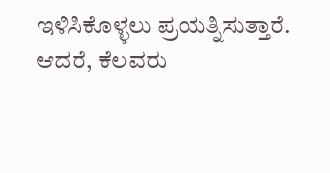ಇಳಿಸಿಕೊಳ್ಳಲು ಪ್ರಯತ್ನಿಸುತ್ತಾರೆ. ಆದರೆ, ಕೆಲವರು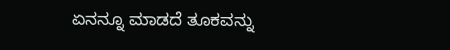ಏನನ್ನೂ ಮಾಡದೆ ತೂಕವನ್ನು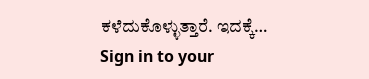ಕಳೆದುಕೊಳ್ಳುತ್ತಾರೆ. ಇದಕ್ಕೆ…
Sign in to your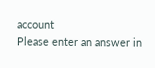account
Please enter an answer in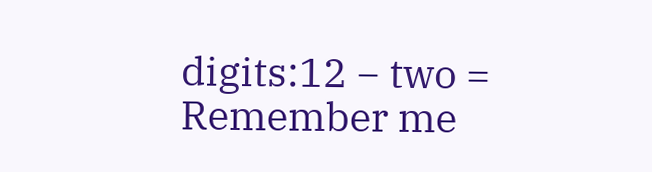digits:12 − two =
Remember me